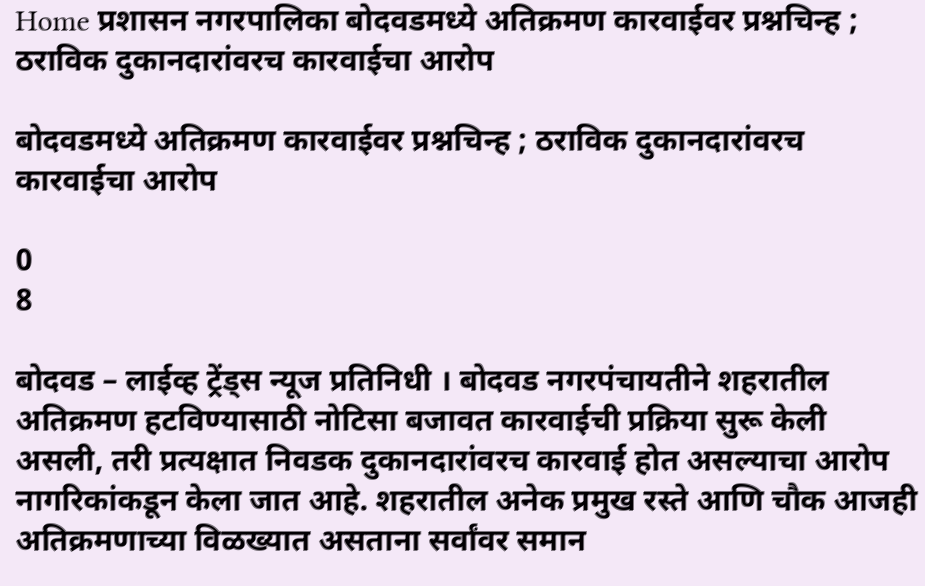Home प्रशासन नगरपालिका बोदवडमध्ये अतिक्रमण कारवाईवर प्रश्नचिन्ह ; ठराविक दुकानदारांवरच कारवाईचा आरोप

बोदवडमध्ये अतिक्रमण कारवाईवर प्रश्नचिन्ह ; ठराविक दुकानदारांवरच कारवाईचा आरोप

0
8

बोदवड – लाईव्ह ट्रेंड्स न्यूज प्रतिनिधी । बोदवड नगरपंचायतीने शहरातील अतिक्रमण हटविण्यासाठी नोटिसा बजावत कारवाईची प्रक्रिया सुरू केली असली, तरी प्रत्यक्षात निवडक दुकानदारांवरच कारवाई होत असल्याचा आरोप नागरिकांकडून केला जात आहे. शहरातील अनेक प्रमुख रस्ते आणि चौक आजही अतिक्रमणाच्या विळख्यात असताना सर्वांवर समान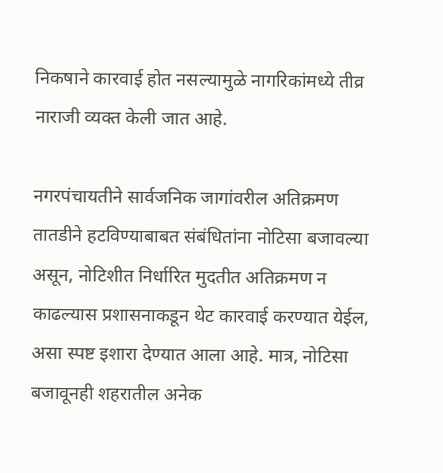निकषाने कारवाई होत नसल्यामुळे नागरिकांमध्ये तीव्र नाराजी व्यक्त केली जात आहे.

नगरपंचायतीने सार्वजनिक जागांवरील अतिक्रमण तातडीने हटविण्याबाबत संबंधितांना नोटिसा बजावल्या असून, नोटिशीत निर्धारित मुदतीत अतिक्रमण न काढल्यास प्रशासनाकडून थेट कारवाई करण्यात येईल, असा स्पष्ट इशारा देण्यात आला आहे. मात्र, नोटिसा बजावूनही शहरातील अनेक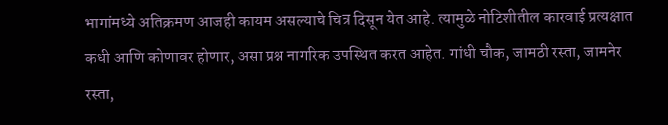भागांमध्ये अतिक्रमण आजही कायम असल्याचे चित्र दिसून येत आहे. त्यामुळे नोटिशीतील कारवाई प्रत्यक्षात कधी आणि कोणावर होणार, असा प्रश्न नागरिक उपस्थित करत आहेत. गांधी चौक, जामठी रस्ता, जामनेर रस्ता,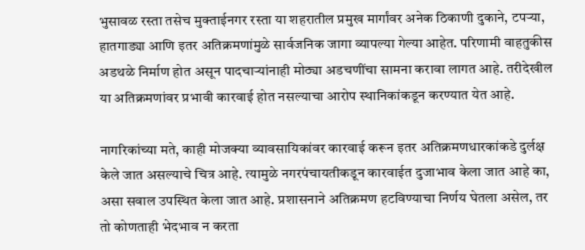भुसावळ रस्ता तसेच मुक्ताईनगर रस्ता या शहरातील प्रमुख मार्गांवर अनेक ठिकाणी दुकाने, टपऱ्या, हातगाड्या आणि इतर अतिक्रमणांमुळे सार्वजनिक जागा व्यापल्या गेल्या आहेत. परिणामी वाहतुकीस अडथळे निर्माण होत असून पादचाऱ्यांनाही मोठ्या अडचणींचा सामना करावा लागत आहे. तरीदेखील या अतिक्रमणांवर प्रभावी कारवाई होत नसल्याचा आरोप स्थानिकांकडून करण्यात येत आहे.

नागरिकांच्या मते, काही मोजक्या व्यावसायिकांवर कारवाई करून इतर अतिक्रमणधारकांकडे दुर्लक्ष केले जात असल्याचे चित्र आहे. त्यामुळे नगरपंचायतीकडून कारवाईत दुजाभाव केला जात आहे का, असा सवाल उपस्थित केला जात आहे. प्रशासनाने अतिक्रमण हटविण्याचा निर्णय घेतला असेल, तर तो कोणताही भेदभाव न करता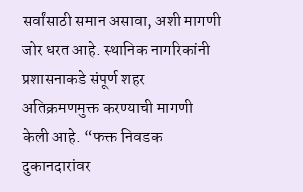सर्वांसाठी समान असावा, अशी मागणी जोर धरत आहे. स्थानिक नागरिकांनी प्रशासनाकडे संपूर्ण शहर अतिक्रमणमुक्त करण्याची मागणी केली आहे. “फक्त निवडक दुकानदारांवर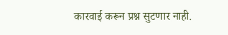कारवाई करून प्रश्न सुटणार नाही.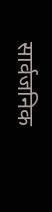सार्वजनिक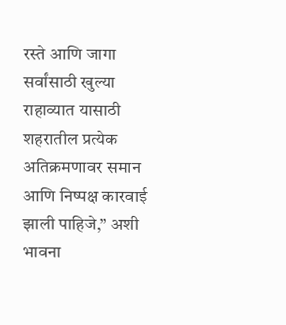रस्ते आणि जागा सर्वांसाठी खुल्या राहाव्यात यासाठी शहरातील प्रत्येक अतिक्रमणावर समान आणि निष्पक्ष कारवाई झाली पाहिजे,” अशी भावना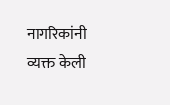नागरिकांनी व्यक्त केली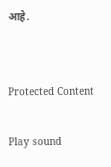आहे.


Protected Content

Play sound